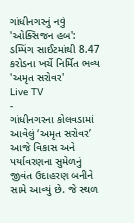ગાંધીનગરનું નવું 'ઓક્સિજન હબ': ડમ્પિંગ સાઈટમાંથી 8.47 કરોડના ખર્ચે નિર્મિત ભવ્ય 'અમૃત સરોવર'
Live TV
-
ગાંધીનગરના કોલવડામાં આવેલું ‘અમૃત સરોવર’ આજે વિકાસ અને પર્યાવરણના સુમેળનું જીવંત ઉદાહરણ બનીને સામે આવ્યું છે. જે સ્થળ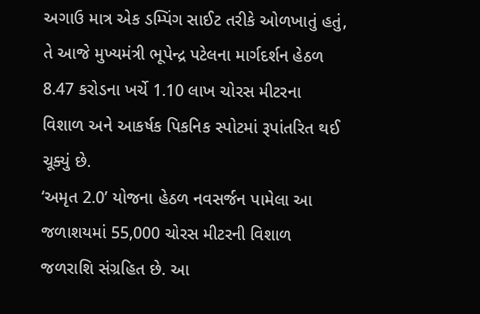અગાઉ માત્ર એક ડમ્પિંગ સાઈટ તરીકે ઓળખાતું હતું, તે આજે મુખ્યમંત્રી ભૂપેન્દ્ર પટેલના માર્ગદર્શન હેઠળ 8.47 કરોડના ખર્ચે 1.10 લાખ ચોરસ મીટરના વિશાળ અને આકર્ષક પિકનિક સ્પોટમાં રૂપાંતરિત થઈ ચૂક્યું છે.
‘અમૃત 2.0’ યોજના હેઠળ નવસર્જન પામેલા આ જળાશયમાં 55,000 ચોરસ મીટરની વિશાળ જળરાશિ સંગ્રહિત છે. આ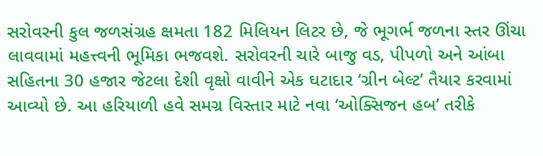સરોવરની કુલ જળસંગ્રહ ક્ષમતા 182 મિલિયન લિટર છે, જે ભૂગર્ભ જળના સ્તર ઊંચા લાવવામાં મહત્ત્વની ભૂમિકા ભજવશે. સરોવરની ચારે બાજુ વડ, પીપળો અને આંબા સહિતના 30 હજાર જેટલા દેશી વૃક્ષો વાવીને એક ઘટાદાર ‘ગ્રીન બેલ્ટ’ તૈયાર કરવામાં આવ્યો છે. આ હરિયાળી હવે સમગ્ર વિસ્તાર માટે નવા ‘ઓક્સિજન હબ’ તરીકે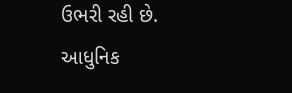ઉભરી રહી છે.
આધુનિક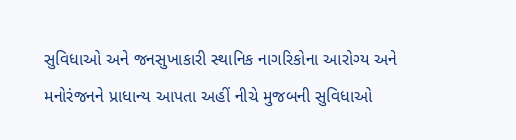સુવિધાઓ અને જનસુખાકારી સ્થાનિક નાગરિકોના આરોગ્ય અને મનોરંજનને પ્રાધાન્ય આપતા અહીં નીચે મુજબની સુવિધાઓ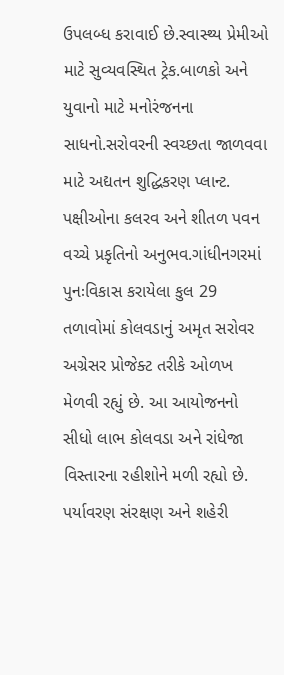ઉપલબ્ધ કરાવાઈ છે.સ્વાસ્થ્ય પ્રેમીઓ માટે સુવ્યવસ્થિત ટ્રેક.બાળકો અને યુવાનો માટે મનોરંજનના સાધનો.સરોવરની સ્વચ્છતા જાળવવા માટે અદ્યતન શુદ્ધિકરણ પ્લાન્ટ. પક્ષીઓના કલરવ અને શીતળ પવન વચ્ચે પ્રકૃતિનો અનુભવ.ગાંધીનગરમાં પુનઃવિકાસ કરાયેલા કુલ 29 તળાવોમાં કોલવડાનું અમૃત સરોવર અગ્રેસર પ્રોજેક્ટ તરીકે ઓળખ મેળવી રહ્યું છે. આ આયોજનનો સીધો લાભ કોલવડા અને રાંધેજા વિસ્તારના રહીશોને મળી રહ્યો છે. પર્યાવરણ સંરક્ષણ અને શહેરી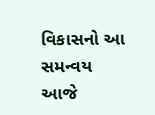વિકાસનો આ સમન્વય આજે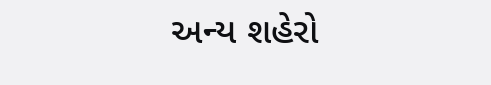અન્ય શહેરો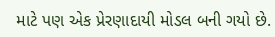માટે પણ એક પ્રેરણાદાયી મોડલ બની ગયો છે.